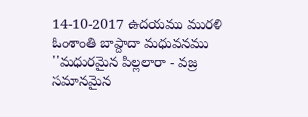14-10-2017 ఉదయము మురళి ఓంశాంతి బాప్దాదా మధువనము
''మధురమైన పిల్లలారా - వజ్ర సమానమైన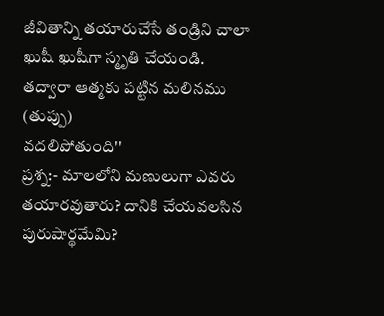జీవితాన్ని తయారుచేసే తండ్రిని చాలా
ఖుషీ ఖుషీగా స్మృతి చేయండి. తద్వారా ఆత్మకు పట్టిన మలినము (తుప్పు)
వదలిపోతుంది''
ప్రశ్న:- మాలలోని మణులుగా ఎవరు తయారవుతారు? దానికి చేయవలసిన పురుషార్థమేమి?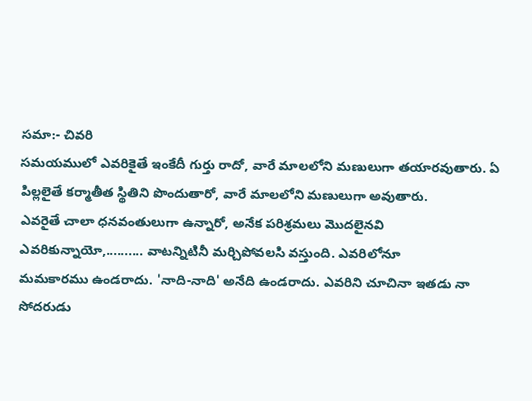సమా:- చివరి
సమయములో ఎవరికైతే ఇంకేదీ గుర్తు రాదో, వారే మాలలోని మణులుగా తయారవుతారు. ఏ
పిల్లలైతే కర్మాతీత స్థితిని పొందుతారో, వారే మాలలోని మణులుగా అవుతారు.
ఎవరైతే చాలా ధనవంతులుగా ఉన్నారో, అనేక పరిశ్రమలు మొదలైనవి
ఎవరికున్నాయో,.......... వాటన్నిటినీ మర్చిపోవలసి వస్తుంది. ఎవరిలోనూ
మమకారము ఉండరాదు. 'నాది-నాది' అనేది ఉండరాదు. ఎవరిని చూచినా ఇతడు నా
సోదరుడు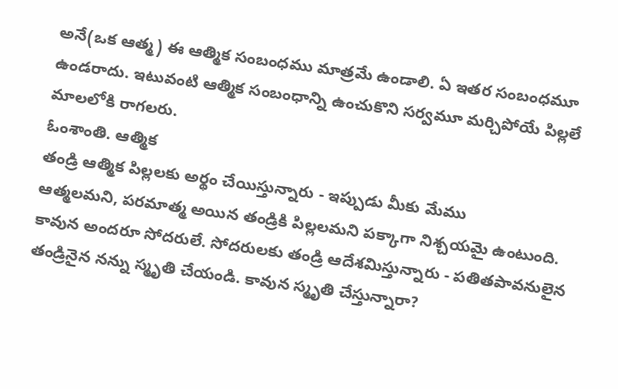అనే(ఒక ఆత్మ) ఈ ఆత్మిక సంబంధము మాత్రమే ఉండాలి. ఏ ఇతర సంబంధమూ
ఉండరాదు. ఇటువంటి ఆత్మిక సంబంధాన్ని ఉంచుకొని సర్వమూ మర్చిపోయే పిల్లలే
మాలలోకి రాగలరు.
ఓంశాంతి. ఆత్మిక
తండ్రి ఆత్మిక పిల్లలకు అర్థం చేయిస్తున్నారు - ఇప్పుడు మీకు మేము
ఆత్మలమని, పరమాత్మ అయిన తండ్రికి పిల్లలమని పక్కాగా నిశ్చయమై ఉంటుంది.
కావున అందరూ సోదరులే. సోదరులకు తండ్రి ఆదేశమిస్తున్నారు - పతితపావనులైన
తండ్రినైన నన్ను స్మృతి చేయండి. కావున స్మృతి చేస్తున్నారా?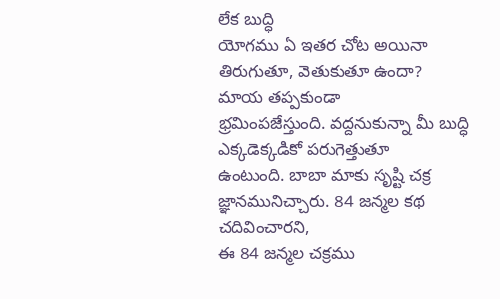లేక బుద్ధి
యోగము ఏ ఇతర చోట అయినా తిరుగుతూ, వెతుకుతూ ఉందా? మాయ తప్పకుండా
భ్రమింపజేస్తుంది. వద్దనుకున్నా మీ బుద్ధి ఎక్కడెక్కడికో పరుగెత్తుతూ
ఉంటుంది. బాబా మాకు సృష్టి చక్ర జ్ఞానమునిచ్చారు. 84 జన్మల కథ చదివించారని,
ఈ 84 జన్మల చక్రము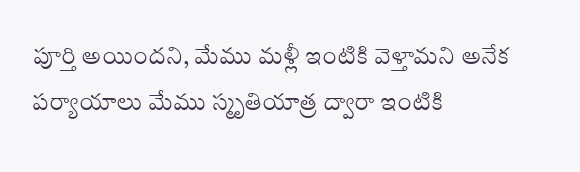పూర్తి అయిందని, మేము మళ్లీ ఇంటికి వెళ్తామని అనేక
పర్యాయాలు మేము స్మృతియాత్ర ద్వారా ఇంటికి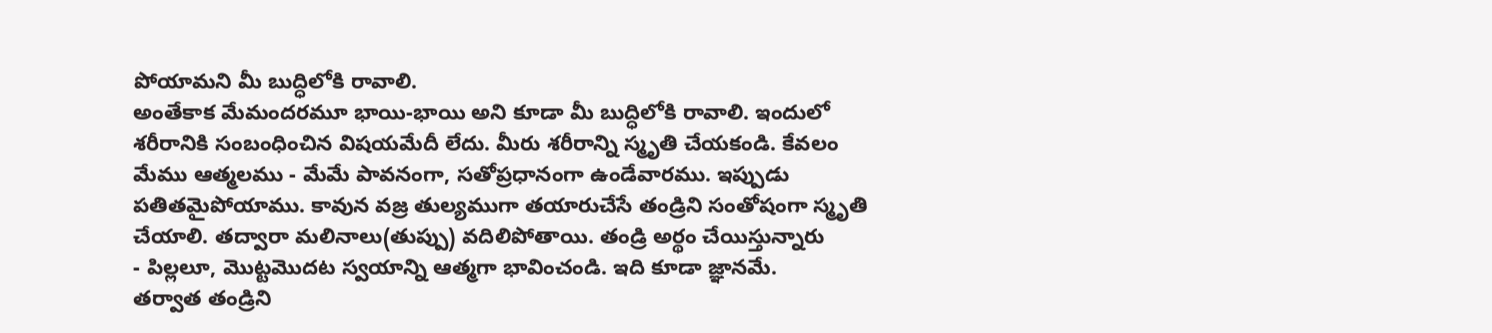పోయామని మీ బుద్ధిలోకి రావాలి.
అంతేకాక మేమందరమూ భాయి-భాయి అని కూడా మీ బుద్ధిలోకి రావాలి. ఇందులో
శరీరానికి సంబంధించిన విషయమేదీ లేదు. మీరు శరీరాన్ని స్మృతి చేయకండి. కేవలం
మేము ఆత్మలము - మేమే పావనంగా, సతోప్రధానంగా ఉండేవారము. ఇప్పుడు
పతితమైపోయాము. కావున వజ్ర తుల్యముగా తయారుచేసే తండ్రిని సంతోషంగా స్మృతి
చేయాలి. తద్వారా మలినాలు(తుప్పు) వదిలిపోతాయి. తండ్రి అర్థం చేయిస్తున్నారు
- పిల్లలూ, మొట్టమొదట స్వయాన్ని ఆత్మగా భావించండి. ఇది కూడా జ్ఞానమే.
తర్వాత తండ్రిని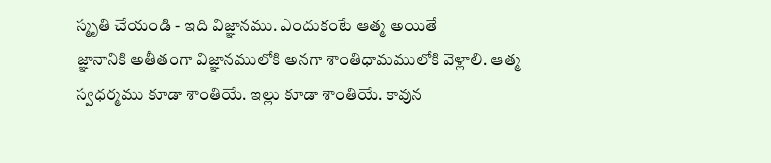స్మృతి చేయండి - ఇది విజ్ఞానము. ఎందుకంటే ఆత్మ అయితే
జ్ఞానానికి అతీతంగా విజ్ఞానములోకి అనగా శాంతిధామములోకి వెళ్లాలి. ఆత్మ
స్వధర్మము కూడా శాంతియే. ఇల్లు కూడా శాంతియే. కావున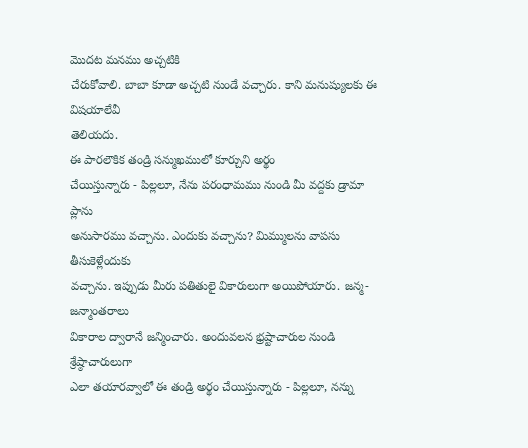మొదట మనము అచ్చటికి
చేరుకోవాలి. బాబా కూడా అచ్చటి నుండే వచ్చారు. కాని మనుష్యులకు ఈ విషయాలేవీ
తెలియదు.
ఈ పారలౌకిక తండ్రి సన్ముఖములో కూర్చుని అర్థం
చేయిస్తున్నారు - పిల్లలూ, నేను పరంధామము నుండి మీ వద్దకు డ్రామా ప్లాను
అనుసారము వచ్చాను. ఎందుకు వచ్చాను? మిమ్ములను వాపసు తీసుకెళ్లేందుకు
వచ్చాను. ఇప్పుడు మీరు పతితులై వికారులుగా అయిపోయారు. జన్మ-జన్మాంతరాలు
వికారాల ద్వారానే జన్మించారు. అందువలన భ్రష్టాచారుల నుండి శ్రేష్ఠాచారులుగా
ఎలా తయారవ్వాలో ఈ తండ్రి అర్థం చేయిస్తున్నారు - పిల్లలూ, నన్ను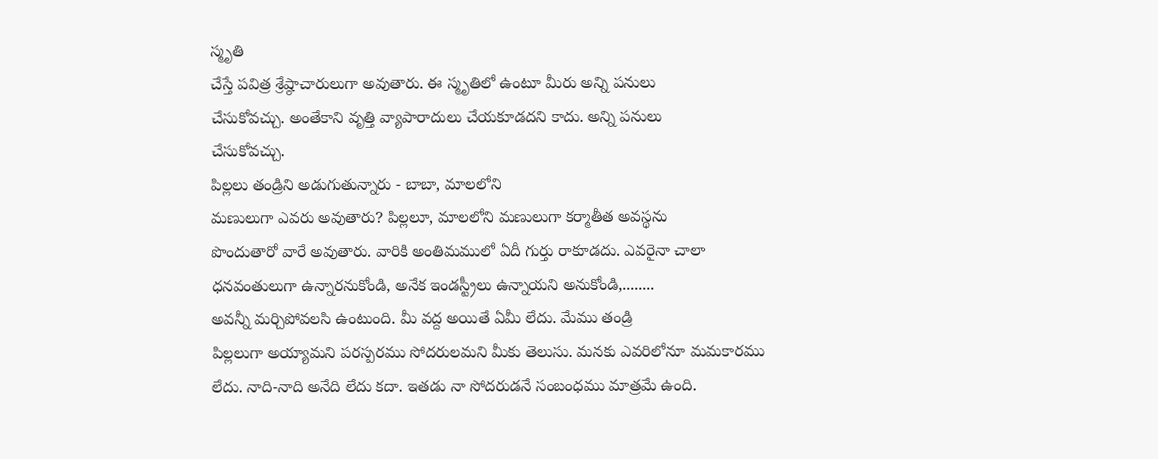స్మృతి
చేస్తే పవిత్ర శ్రేష్ఠాచారులుగా అవుతారు. ఈ స్మృతిలో ఉంటూ మీరు అన్ని పనులు
చేసుకోవచ్చు. అంతేకాని వృత్తి వ్యాపారాదులు చేయకూడదని కాదు. అన్ని పనులు
చేసుకోవచ్చు.
పిల్లలు తండ్రిని అడుగుతున్నారు - బాబా, మాలలోని
మణులుగా ఎవరు అవుతారు? పిల్లలూ, మాలలోని మణులుగా కర్మాతీత అవస్థను
పొందుతారో వారే అవుతారు. వారికి అంతిమములో ఏదీ గుర్తు రాకూడదు. ఎవరైనా చాలా
ధనవంతులుగా ఉన్నారనుకోండి, అనేక ఇండస్ట్రీలు ఉన్నాయని అనుకోండి,........
అవన్నీ మర్చిపోవలసి ఉంటుంది. మీ వద్ద అయితే ఏమీ లేదు. మేము తండ్రి
పిల్లలుగా అయ్యామని పరస్పరము సోదరులమని మీకు తెలుసు. మనకు ఎవరిలోనూ మమకారము
లేదు. నాది-నాది అనేది లేదు కదా. ఇతడు నా సోదరుడనే సంబంధము మాత్రమే ఉంది.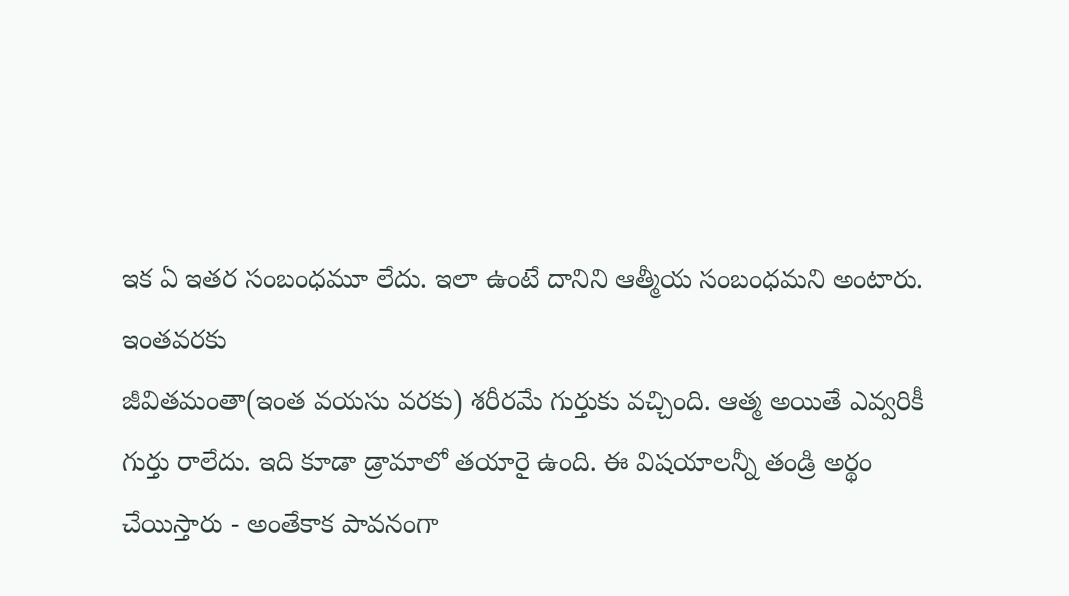ఇక ఏ ఇతర సంబంధమూ లేదు. ఇలా ఉంటే దానిని ఆత్మీయ సంబంధమని అంటారు. ఇంతవరకు
జీవితమంతా(ఇంత వయసు వరకు) శరీరమే గుర్తుకు వచ్చింది. ఆత్మ అయితే ఎవ్వరికీ
గుర్తు రాలేదు. ఇది కూడా డ్రామాలో తయారై ఉంది. ఈ విషయాలన్నీ తండ్రి అర్థం
చేయిస్తారు - అంతేకాక పావనంగా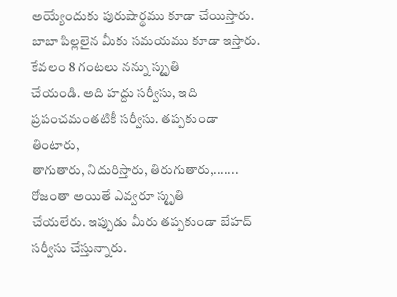అయ్యేందుకు పురుషార్థము కూడా చేయిస్తారు.
బాబా పిల్లలైన మీకు సమయము కూడా ఇస్తారు. కేవలం 8 గంటలు నన్ను స్మృతి
చేయండి. అది హద్దు సర్వీసు, ఇది ప్రపంచమంతటికీ సర్వీసు. తప్పకుండా తింటారు,
తాగుతారు, నిదురిస్తారు, తిరుగుతారు,....... రోజంతా అయితే ఎవ్వరూ స్మృతి
చేయలేరు. ఇప్పుడు మీరు తప్పకుండా బేహద్ సర్వీసు చేస్తున్నారు.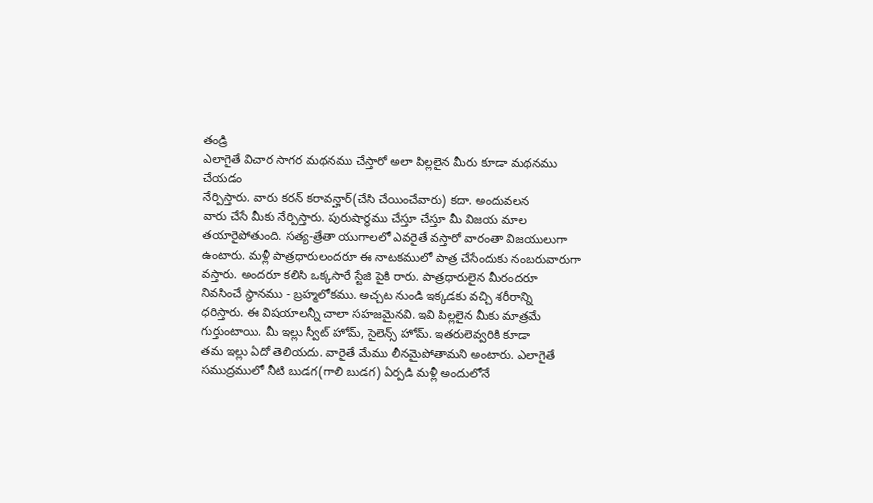తండ్రి
ఎలాగైతే విచార సాగర మథనము చేస్తారో అలా పిల్లలైన మీరు కూడా మథనము చేయడం
నేర్పిస్తారు. వారు కరన్ కరావన్హార్(చేసి చేయించేవారు) కదా. అందువలన
వారు చేసే మీకు నేర్పిస్తారు. పురుషార్థము చేస్తూ చేస్తూ మీ విజయ మాల
తయారైపోతుంది. సత్య-త్రేతా యుగాలలో ఎవరైతే వస్తారో వారంతా విజయులుగా
ఉంటారు. మళ్లీ పాత్రధారులందరూ ఈ నాటకములో పాత్ర చేసేందుకు నంబరువారుగా
వస్తారు. అందరూ కలిసి ఒక్కసారే స్టేజి పైకి రారు. పాత్రధారులైన మీరందరూ
నివసించే స్థానము - బ్రహ్మలోకము. అచ్చట నుండి ఇక్కడకు వచ్చి శరీరాన్ని
ధరిస్తారు. ఈ విషయాలన్నీ చాలా సహజమైనవి. ఇవి పిల్లలైన మీకు మాత్రమే
గుర్తుంటాయి. మీ ఇల్లు స్వీట్ హోమ్, సైలెన్స్ హోమ్. ఇతరులెవ్వరికి కూడా
తమ ఇల్లు ఏదో తెలియదు. వారైతే మేము లీనమైపోతామని అంటారు. ఎలాగైతే
సముద్రములో నీటి బుడగ(గాలి బుడగ) ఏర్పడి మళ్లీ అందులోనే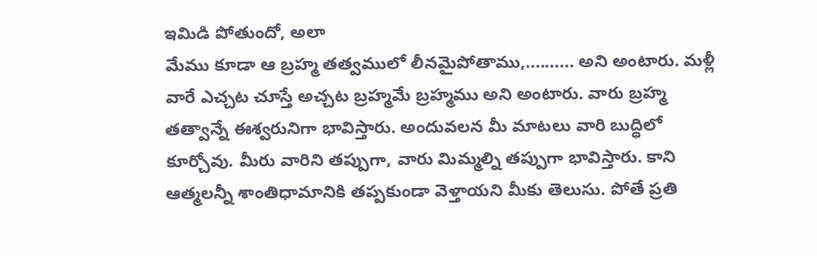ఇమిడి పోతుందో, అలా
మేము కూడా ఆ బ్రహ్మ తత్వములో లీనమైపోతాము,.......... అని అంటారు. మళ్లీ
వారే ఎచ్చట చూస్తే అచ్చట బ్రహ్మమే బ్రహ్మము అని అంటారు. వారు బ్రహ్మ
తత్వాన్నే ఈశ్వరునిగా భావిస్తారు. అందువలన మీ మాటలు వారి బుద్ధిలో
కూర్చోవు. మీరు వారిని తప్పుగా, వారు మిమ్మల్ని తప్పుగా భావిస్తారు. కాని
ఆత్మలన్నీ శాంతిధామానికి తప్పకుండా వెళ్తాయని మీకు తెలుసు. పోతే ప్రతి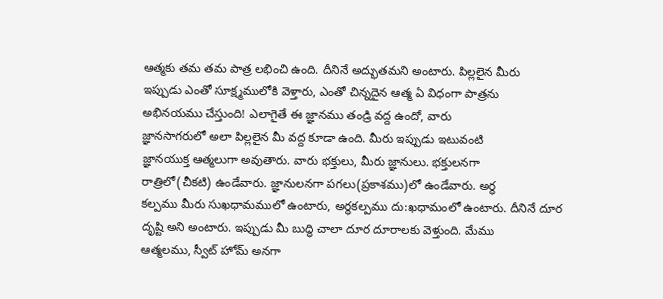ఆత్మకు తమ తమ పాత్ర లభించి ఉంది. దీనినే అద్భుతమని అంటారు. పిల్లలైన మీరు
ఇప్పుడు ఎంతో సూక్ష్మములోకి వెళ్తారు, ఎంతో చిన్నదైన ఆత్మ ఏ విధంగా పాత్రను
అభినయము చేస్తుంది! ఎలాగైతే ఈ జ్ఞానము తండ్రి వద్ద ఉందో, వారు
జ్ఞానసాగరులో అలా పిల్లలైన మీ వద్ద కూడా ఉంది. మీరు ఇప్పుడు ఇటువంటి
జ్ఞానయుక్త ఆత్మలుగా అవుతారు. వారు భక్తులు, మీరు జ్ఞానులు. భక్తులనగా
రాత్రిలో(చీకటి) ఉండేవారు. జ్ఞానులనగా పగలు(ప్రకాశము)లో ఉండేవారు. అర్ధ
కల్పము మీరు సుఖధామములో ఉంటారు, అర్ధకల్పము దు:ఖధామంలో ఉంటారు. దీనినే దూర
దృష్టి అని అంటారు. ఇప్పుడు మీ బుద్ధి చాలా దూర దూరాలకు వెళ్తుంది. మేము
ఆత్మలము, స్వీట్ హోమ్ అనగా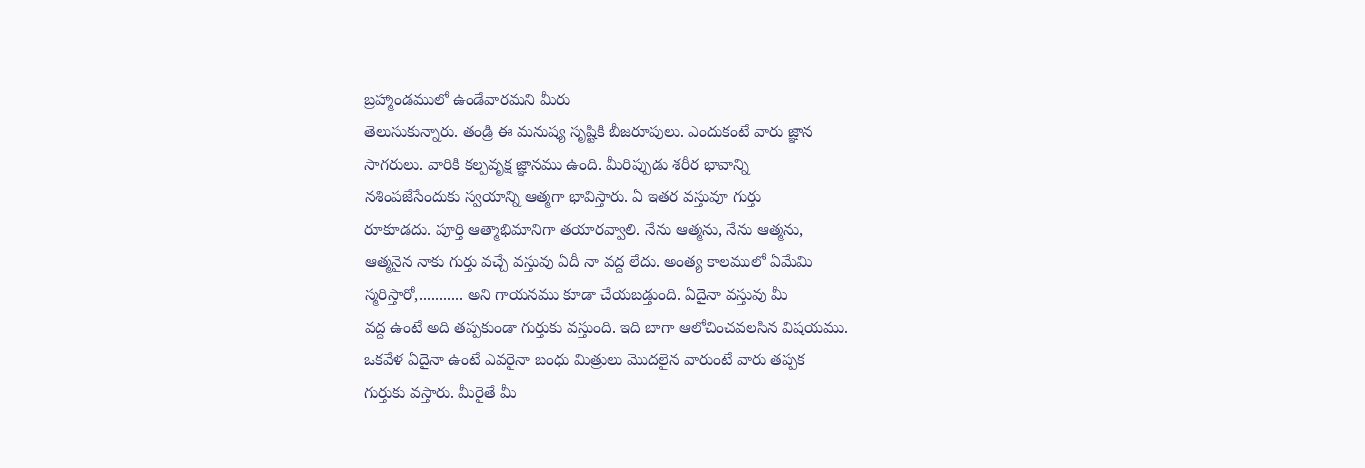బ్రహ్మాండములో ఉండేవారమని మీరు
తెలుసుకున్నారు. తండ్రి ఈ మనుష్య సృష్టికి బీజరూపులు. ఎందుకంటే వారు జ్ఞాన
సాగరులు. వారికి కల్పవృక్ష జ్ఞానము ఉంది. మీరిప్పుడు శరీర భావాన్ని
నశింపజేసేందుకు స్వయాన్ని ఆత్మగా భావిస్తారు. ఏ ఇతర వస్తువూ గుర్తు
రూకూడదు. పూర్తి ఆత్మాభిమానిగా తయారవ్వాలి. నేను ఆత్మను, నేను ఆత్మను,
ఆత్మనైన నాకు గుర్తు వచ్చే వస్తువు ఏదీ నా వద్ద లేదు. అంత్య కాలములో ఏమేమి
స్మరిస్తారో,........... అని గాయనము కూడా చేయబడ్తుంది. ఏదైనా వస్తువు మీ
వద్ద ఉంటే అది తప్పకుండా గుర్తుకు వస్తుంది. ఇది బాగా ఆలోచించవలసిన విషయము.
ఒకవేళ ఏదైనా ఉంటే ఎవరైనా బంధు మిత్రులు మొదలైన వారుంటే వారు తప్పక
గుర్తుకు వస్తారు. మీరైతే మీ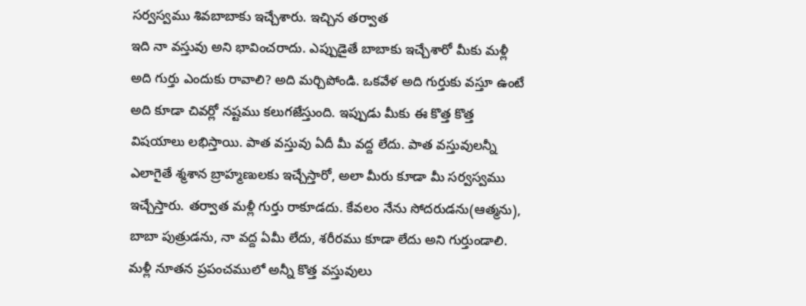సర్వస్వము శివబాబాకు ఇచ్చేశారు. ఇచ్చిన తర్వాత
ఇది నా వస్తువు అని భావించరాదు. ఎప్పుడైతే బాబాకు ఇచ్చేశారో మీకు మళ్లీ
అది గుర్తు ఎందుకు రావాలి? అది మర్చిపోండి. ఒకవేళ అది గుర్తుకు వస్తూ ఉంటే
అది కూడా చివర్లో నష్టము కలుగజేస్తుంది. ఇప్పుడు మీకు ఈ కొత్త కొత్త
విషయాలు లభిస్తాయి. పాత వస్తువు ఏదీ మీ వద్ద లేదు. పాత వస్తువులన్నీ
ఎలాగైతే శ్మశాన బ్రాహ్మణులకు ఇచ్చేస్తారో, అలా మీరు కూడా మీ సర్వస్వము
ఇచ్చేస్తారు. తర్వాత మళ్లీ గుర్తు రాకూడదు. కేవలం నేను సోదరుడను(ఆత్మను),
బాబా పుత్రుడను, నా వద్ద ఏమీ లేదు, శరీరము కూడా లేదు అని గుర్తుండాలి.
మళ్లీ నూతన ప్రపంచములో అన్నీ కొత్త వస్తువులు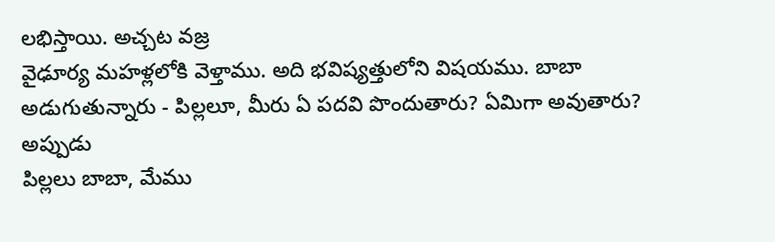లభిస్తాయి. అచ్చట వజ్ర
వైఢూర్య మహళ్లలోకి వెళ్తాము. అది భవిష్యత్తులోని విషయము. బాబా
అడుగుతున్నారు - పిల్లలూ, మీరు ఏ పదవి పొందుతారు? ఏమిగా అవుతారు? అప్పుడు
పిల్లలు బాబా, మేము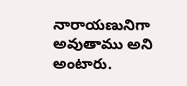నారాయణునిగా అవుతాము అని అంటారు.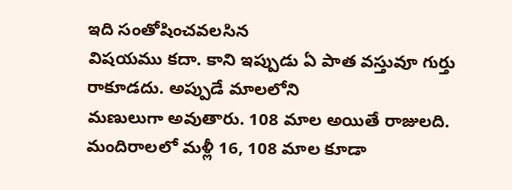ఇది సంతోషించవలసిన
విషయము కదా. కాని ఇప్పుడు ఏ పాత వస్తువూ గుర్తు రాకూడదు. అప్పుడే మాలలోని
మణులుగా అవుతారు. 108 మాల అయితే రాజులది. మందిరాలలో మళ్లీ 16, 108 మాల కూడా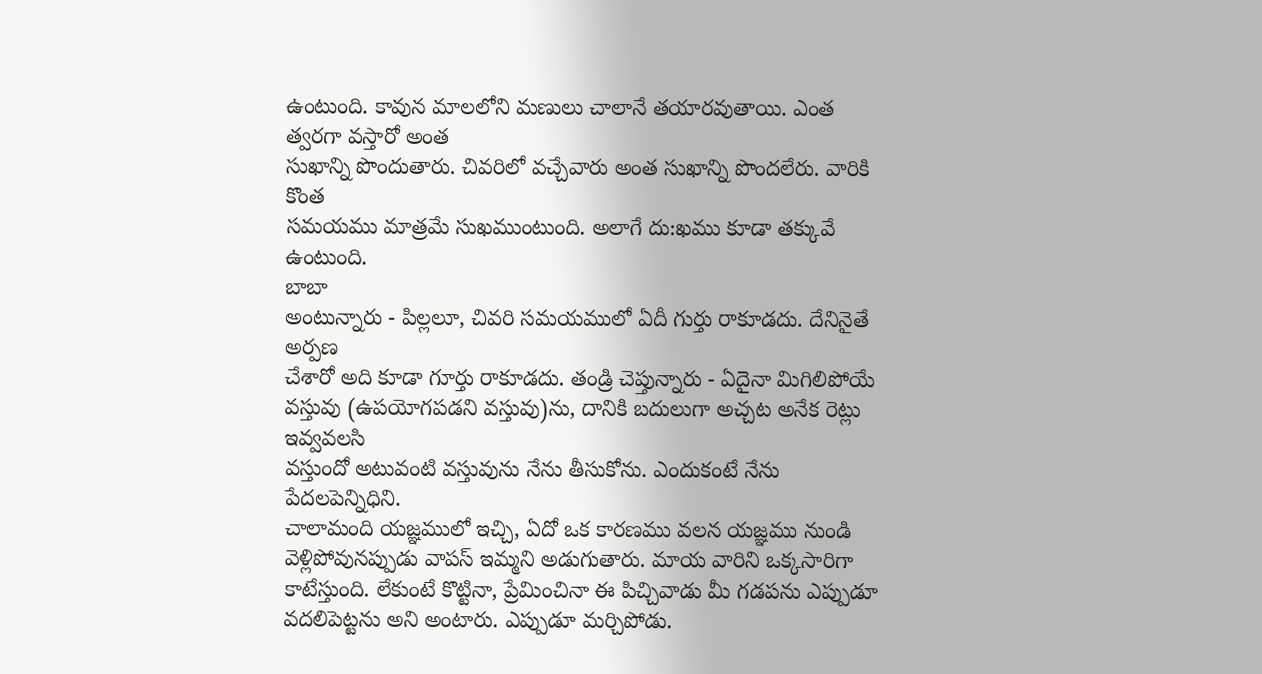ఉంటుంది. కావున మాలలోని మణులు చాలానే తయారవుతాయి. ఎంత త్వరగా వస్తారో అంత
సుఖాన్ని పొందుతారు. చివరిలో వచ్చేవారు అంత సుఖాన్ని పొందలేరు. వారికి కొంత
సమయము మాత్రమే సుఖముంటుంది. అలాగే దు:ఖము కూడా తక్కువే ఉంటుంది.
బాబా
అంటున్నారు - పిల్లలూ, చివరి సమయములో ఏదీ గుర్తు రాకూడదు. దేనినైతే అర్పణ
చేశారో అది కూడా గూర్తు రాకూడదు. తండ్రి చెప్తున్నారు - ఏదైనా మిగిలిపోయే
వస్తువు (ఉపయోగపడని వస్తువు)ను, దానికి బదులుగా అచ్చట అనేక రెట్లు ఇవ్వవలసి
వస్తుందో అటువంటి వస్తువును నేను తీసుకోను. ఎందుకంటే నేను పేదలపెన్నిధిని.
చాలామంది యజ్ఞములో ఇచ్చి, ఏదో ఒక కారణము వలన యజ్ఞము నుండి
వెళ్లిపోవునప్పుడు వాపస్ ఇమ్మని అడుగుతారు. మాయ వారిని ఒక్కసారిగా
కాటేస్తుంది. లేకుంటే కొట్టినా, ప్రేమించినా ఈ పిచ్చివాడు మీ గడపను ఎప్పుడూ
వదలిపెట్టను అని అంటారు. ఎప్పుడూ మర్చిపోడు.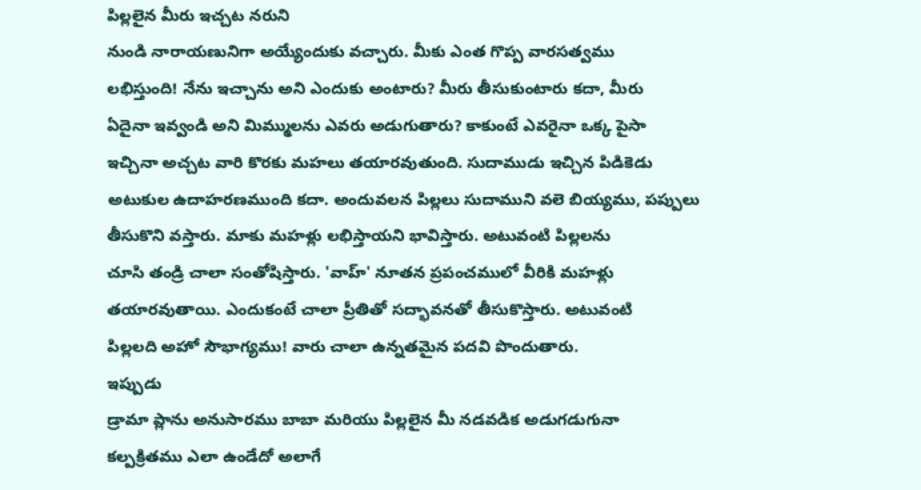పిల్లలైన మీరు ఇచ్చట నరుని
నుండి నారాయణునిగా అయ్యేందుకు వచ్చారు. మీకు ఎంత గొప్ప వారసత్వము
లభిస్తుంది! నేను ఇచ్చాను అని ఎందుకు అంటారు? మీరు తీసుకుంటారు కదా, మీరు
ఏదైనా ఇవ్వండి అని మిమ్ములను ఎవరు అడుగుతారు? కాకుంటే ఎవరైనా ఒక్క పైసా
ఇచ్చినా అచ్చట వారి కొరకు మహలు తయారవుతుంది. సుదాముడు ఇచ్చిన పిడికెడు
అటుకుల ఉదాహరణముంది కదా. అందువలన పిల్లలు సుదాముని వలె బియ్యము, పప్పులు
తీసుకొని వస్తారు. మాకు మహళ్లు లభిస్తాయని భావిస్తారు. అటువంటి పిల్లలను
చూసి తండ్రి చాలా సంతోషిస్తారు. 'వాహ్' నూతన ప్రపంచములో వీరికి మహళ్లు
తయారవుతాయి. ఎందుకంటే చాలా ప్రీతితో సద్భావనతో తీసుకొస్తారు. అటువంటి
పిల్లలది అహో సౌభాగ్యము! వారు చాలా ఉన్నతమైన పదవి పొందుతారు.
ఇప్పుడు
డ్రామా ప్లాను అనుసారము బాబా మరియు పిల్లలైన మీ నడవడిక అడుగడుగునా
కల్పక్రితము ఎలా ఉండేదో అలాగే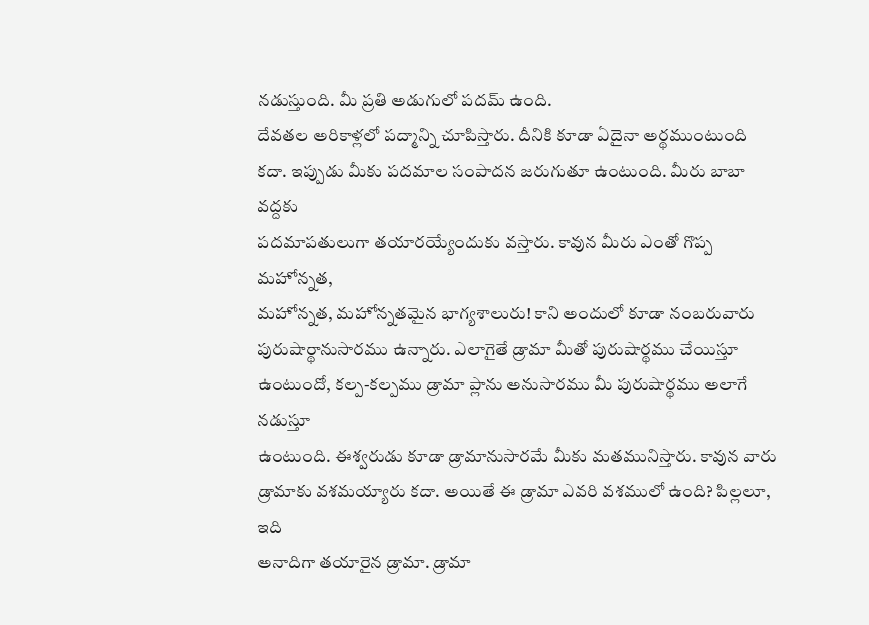నడుస్తుంది. మీ ప్రతి అడుగులో పదమ్ ఉంది.
దేవతల అరికాళ్లలో పద్మాన్ని చూపిస్తారు. దీనికి కూడా ఏదైనా అర్థముంటుంది
కదా. ఇప్పుడు మీకు పదమాల సంపాదన జరుగుతూ ఉంటుంది. మీరు బాబా వద్దకు
పదమాపతులుగా తయారయ్యేందుకు వస్తారు. కావున మీరు ఎంతో గొప్ప మహోన్నత,
మహోన్నత, మహోన్నతమైన భాగ్యశాలురు! కాని అందులో కూడా నంబరువారు
పురుషార్థానుసారము ఉన్నారు. ఎలాగైతే డ్రామా మీతో పురుషార్థము చేయిస్తూ
ఉంటుందో, కల్ప-కల్పము డ్రామా ప్లాను అనుసారము మీ పురుషార్థము అలాగే నడుస్తూ
ఉంటుంది. ఈశ్వరుడు కూడా డ్రామానుసారమే మీకు మతమునిస్తారు. కావున వారు
డ్రామాకు వశమయ్యారు కదా. అయితే ఈ డ్రామా ఎవరి వశములో ఉంది? పిల్లలూ, ఇది
అనాదిగా తయారైన డ్రామా. డ్రామా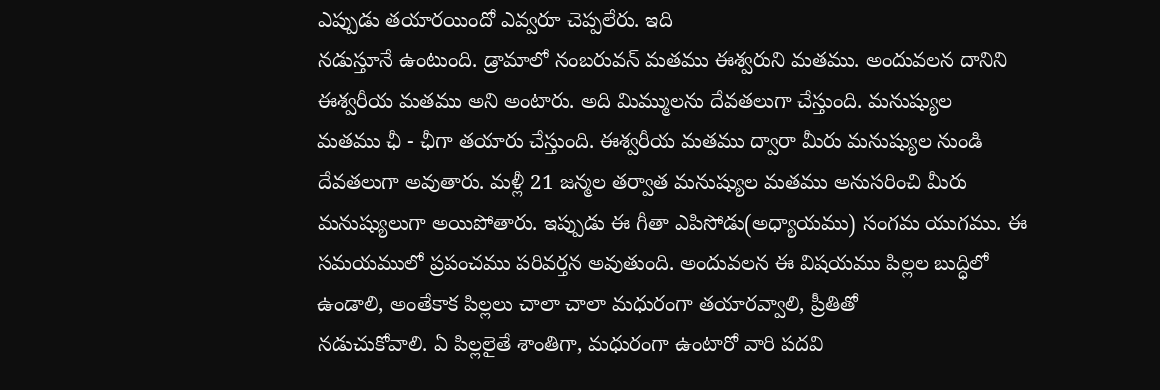ఎప్పుడు తయారయిందో ఎవ్వరూ చెప్పలేరు. ఇది
నడుస్తూనే ఉంటుంది. డ్రామాలో నంబరువన్ మతము ఈశ్వరుని మతము. అందువలన దానిని
ఈశ్వరీయ మతము అని అంటారు. అది మిమ్ములను దేవతలుగా చేస్తుంది. మనుష్యుల
మతము ఛీ - ఛీగా తయారు చేస్తుంది. ఈశ్వరీయ మతము ద్వారా మీరు మనుష్యుల నుండి
దేవతలుగా అవుతారు. మళ్లీ 21 జన్మల తర్వాత మనుష్యుల మతము అనుసరించి మీరు
మనుష్యులుగా అయిపోతారు. ఇప్పుడు ఈ గీతా ఎపిసోడు(అధ్యాయము) సంగమ యుగము. ఈ
సమయములో ప్రపంచము పరివర్తన అవుతుంది. అందువలన ఈ విషయము పిల్లల బుద్ధిలో
ఉండాలి, అంతేకాక పిల్లలు చాలా చాలా మధురంగా తయారవ్వాలి, ప్రీతితో
నడుచుకోవాలి. ఏ పిల్లలైతే శాంతిగా, మధురంగా ఉంటారో వారి పదవి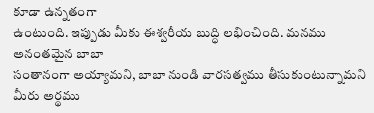కూడా ఉన్నతంగా
ఉంటుంది. ఇప్పుడు మీకు ఈశ్వరీయ బుద్ధి లభించింది. మనము అనంతమైన బాబా
సంతానంగా అయ్యామని, బాబా నుండి వారసత్వము తీసుకుంటున్నామని మీరు అర్థము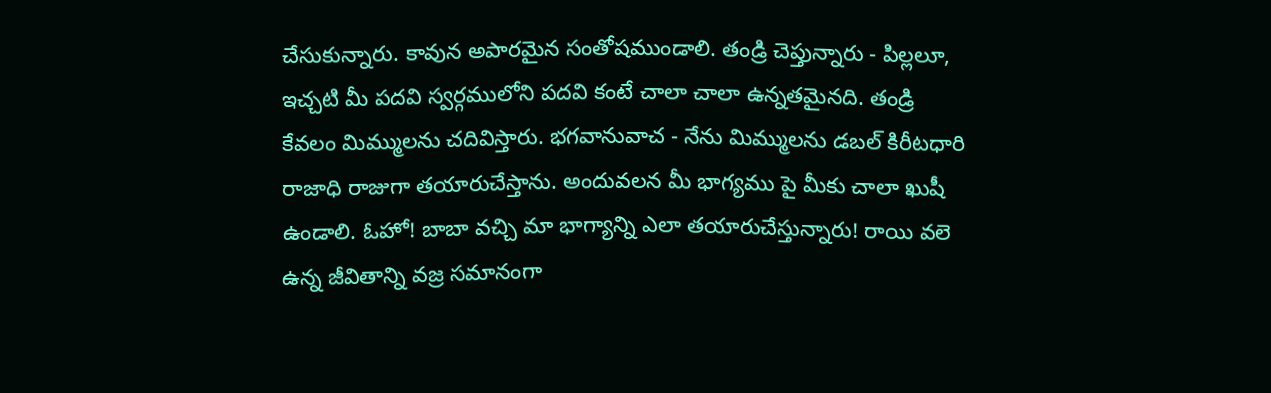చేసుకున్నారు. కావున అపారమైన సంతోషముండాలి. తండ్రి చెప్తున్నారు - పిల్లలూ,
ఇచ్చటి మీ పదవి స్వర్గములోని పదవి కంటే చాలా చాలా ఉన్నతమైనది. తండ్రి
కేవలం మిమ్ములను చదివిస్తారు. భగవానువాచ - నేను మిమ్ములను డబల్ కిరీటధారి
రాజాధి రాజుగా తయారుచేస్తాను. అందువలన మీ భాగ్యము పై మీకు చాలా ఖుషీ
ఉండాలి. ఓహో! బాబా వచ్చి మా భాగ్యాన్ని ఎలా తయారుచేస్తున్నారు! రాయి వలె
ఉన్న జీవితాన్ని వజ్ర సమానంగా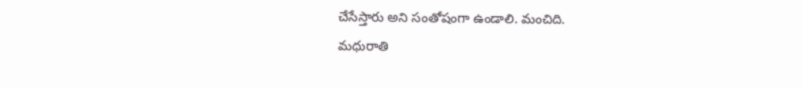చేసేస్తారు అని సంతోషంగా ఉండాలి. మంచిది.
మధురాతి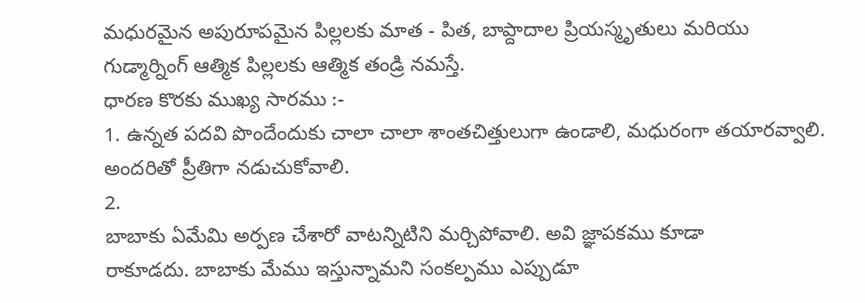మధురమైన అపురూపమైన పిల్లలకు మాత - పిత, బాప్దాదాల ప్రియస్మృతులు మరియు
గుడ్మార్నింగ్ ఆత్మిక పిల్లలకు ఆత్మిక తండ్రి నమస్తే.
ధారణ కొరకు ముఖ్య సారము :-
1. ఉన్నత పదవి పొందేందుకు చాలా చాలా శాంతచిత్తులుగా ఉండాలి, మధురంగా తయారవ్వాలి. అందరితో ప్రీతిగా నడుచుకోవాలి.
2.
బాబాకు ఏమేమి అర్పణ చేశారో వాటన్నిటిని మర్చిపోవాలి. అవి జ్ఞాపకము కూడా
రాకూడదు. బాబాకు మేము ఇస్తున్నామని సంకల్పము ఎప్పుడూ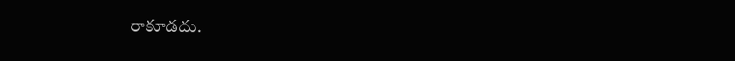రాకూడదు.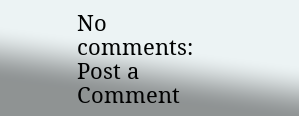No comments:
Post a Comment